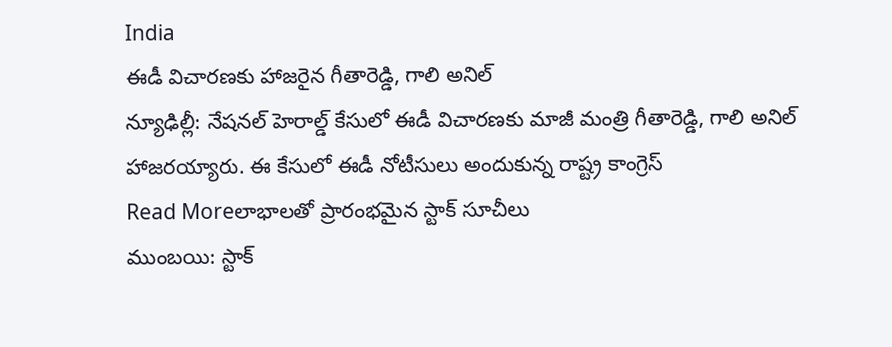India
ఈడీ విచారణకు హాజరైన గీతారెడ్డి, గాలి అనిల్
న్యూఢిల్లీ: నేషనల్ హెరాల్డ్ కేసులో ఈడీ విచారణకు మాజీ మంత్రి గీతారెడ్డి, గాలి అనిల్ హాజరయ్యారు. ఈ కేసులో ఈడీ నోటీసులు అందుకున్న రాష్ట్ర కాంగ్రెస్
Read Moreలాభాలతో ప్రారంభమైన స్టాక్ సూచీలు
ముంబయి: స్టాక్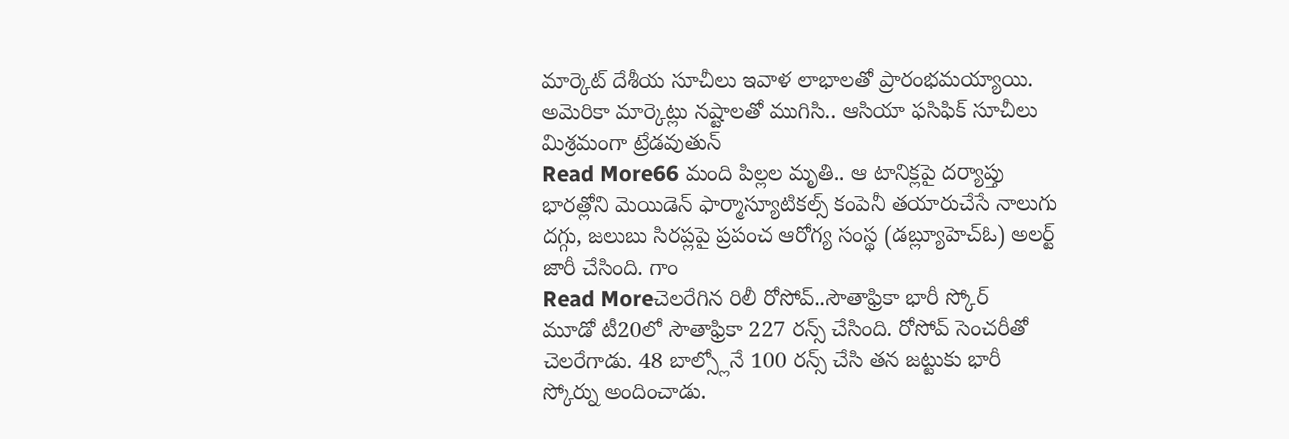మార్కెట్ దేశీయ సూచీలు ఇవాళ లాభాలతో ప్రారంభమయ్యాయి. అమెరికా మార్కెట్లు నష్టాలతో ముగిసి.. ఆసియా ఫసిఫిక్ సూచీలు మిశ్రమంగా ట్రేడవుతున్
Read More66 మంది పిల్లల మృతి.. ఆ టానిక్లపై దర్యాప్తు
భారత్లోని మెయిడెన్ ఫార్మాస్యూటికల్స్ కంపెనీ తయారుచేసే నాలుగు దగ్గు, జలుబు సిరప్లపై ప్రపంచ ఆరోగ్య సంస్థ (డబ్ల్యూహెచ్ఓ) అలర్ట్ జారీ చేసింది. గాం
Read Moreచెలరేగిన రిలీ రోసోవ్..సౌతాఫ్రికా భారీ స్కోర్
మూడో టీ20లో సౌతాఫ్రికా 227 రన్స్ చేసింది. రోసోవ్ సెంచరీతో చెలరేగాడు. 48 బాల్స్లోనే 100 రన్స్ చేసి తన జట్టుకు భారీ స్కోర్ను అందించాడు.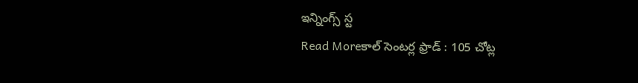ఇన్నింగ్స్ స్ట
Read Moreకాల్ సెంటర్ల ఫ్రాడ్ : 105 చోట్ల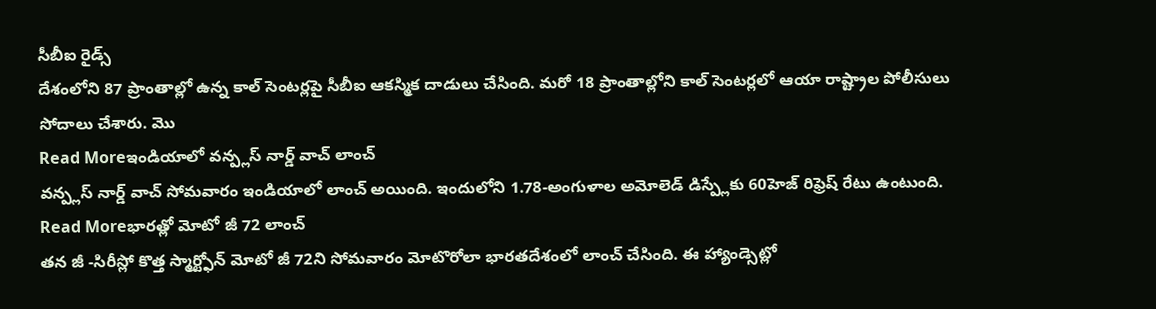సీబీఐ రైడ్స్
దేశంలోని 87 ప్రాంతాల్లో ఉన్న కాల్ సెంటర్లపై సీబీఐ ఆకస్మిక దాడులు చేసింది. మరో 18 ప్రాంతాల్లోని కాల్ సెంటర్లలో ఆయా రాష్ట్రాల పోలీసులు సోదాలు చేశారు. మొ
Read Moreఇండియాలో వన్ప్లస్ నార్డ్ వాచ్ లాంచ్
వన్ప్లస్ నార్డ్ వాచ్ సోమవారం ఇండియాలో లాంచ్ అయింది. ఇందులోని 1.78-అంగుళాల అమోలెడ్ డిస్ప్లేకు 60హెజ్ రిఫ్రెష్ రేటు ఉంటుంది.
Read Moreభారత్లో మోటో జీ 72 లాంచ్
తన జీ -సిరీస్లో కొత్త స్మార్ట్ఫోన్ మోటో జీ 72ని సోమవారం మోటొరోలా భారతదేశంలో లాంచ్ చేసింది. ఈ హ్యాండ్సెట్లో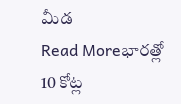మీడ
Read Moreభారత్లో 10 కోట్ల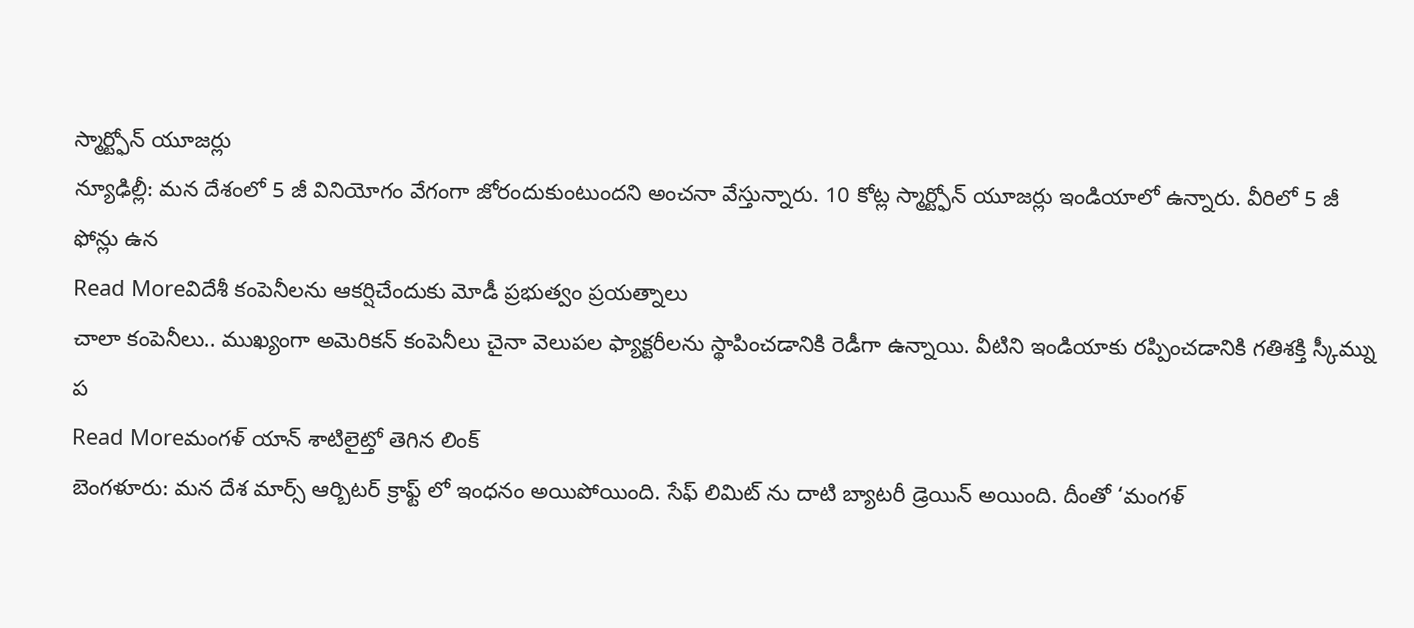స్మార్ట్ఫోన్ యూజర్లు
న్యూఢిల్లీ: మన దేశంలో 5 జీ వినియోగం వేగంగా జోరందుకుంటుందని అంచనా వేస్తున్నారు. 10 కోట్ల స్మార్ట్ఫోన్ యూజర్లు ఇండియాలో ఉన్నారు. వీరిలో 5 జీ ఫోన్లు ఉన
Read Moreవిదేశీ కంపెనీలను ఆకర్షిచేందుకు మోడీ ప్రభుత్వం ప్రయత్నాలు
చాలా కంపెనీలు.. ముఖ్యంగా అమెరికన్ కంపెనీలు చైనా వెలుపల ఫ్యాక్టరీలను స్థాపించడానికి రెడీగా ఉన్నాయి. వీటిని ఇండియాకు రప్పించడానికి గతిశక్తి స్కీమ్ను ప
Read Moreమంగళ్ యాన్ శాటిలైట్తో తెగిన లింక్
బెంగళూరు: మన దేశ మార్స్ ఆర్బిటర్ క్రాఫ్ట్ లో ఇంధనం అయిపోయింది. సేఫ్ లిమిట్ ను దాటి బ్యాటరీ డ్రెయిన్ అయింది. దీంతో ‘మంగళ్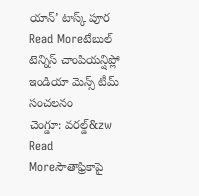యాన్’ టాస్క్ పూర
Read Moreటేబుల్ టెన్నిస్ చాంపియన్షిప్లో ఇండియా మెన్స్ టీమ్ సంచలనం
చెంగ్డూ: వరల్డ్&zw
Read Moreసౌతాఫ్రికాపై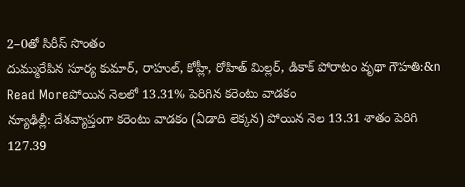2–0తో సిరీస్ సొంతం
దుమ్మురేపిన సూర్య కుమార్, రాహుల్, కోహ్లీ, రోహిత్ మిల్లర్, డికాక్ పోరాటం వృథా గౌహతి:&n
Read Moreపోయిన నెలలో 13.31% పెరిగిన కరెంటు వాడకం
న్యూఢిల్లీ: దేశవ్యాప్తంగా కరెంటు వాడకం (ఏడాది లెక్కన) పోయిన నెల 13.31 శాతం పెరిగి 127.39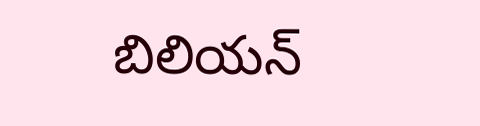బిలియన్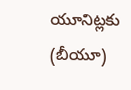యూనిట్లకు (బీయూ)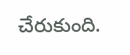చేరుకుంది.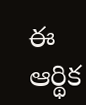ఈ ఆర్థిక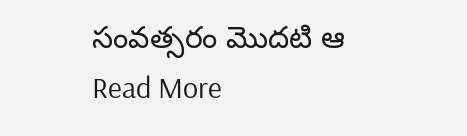సంవత్సరం మొదటి ఆ
Read More